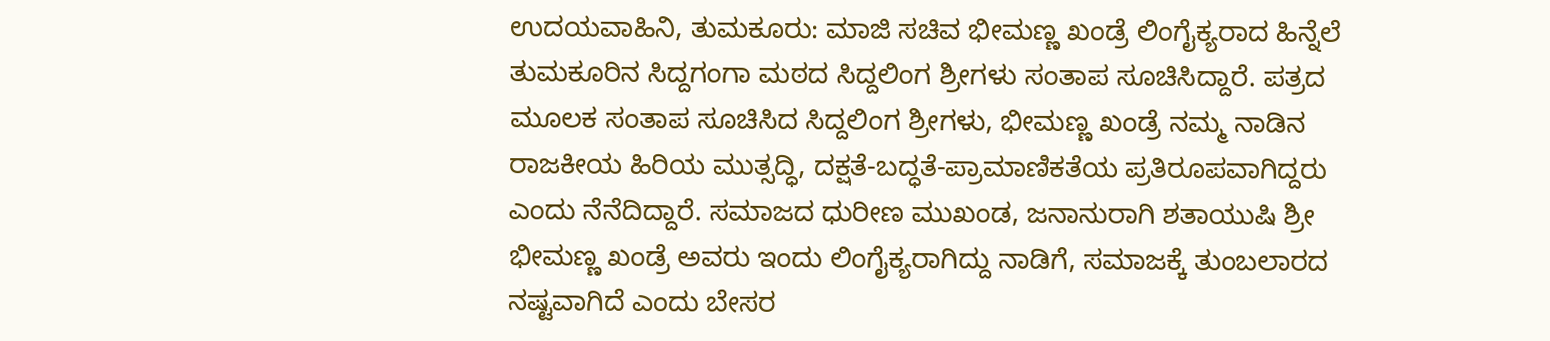ಉದಯವಾಹಿನಿ, ತುಮಕೂರು: ಮಾಜಿ ಸಚಿವ ಭೀಮಣ್ಣ ಖಂಡ್ರೆ ಲಿಂಗೈಕ್ಯರಾದ ಹಿನ್ನೆಲೆ ತುಮಕೂರಿನ ಸಿದ್ದಗಂಗಾ ಮಠದ ಸಿದ್ದಲಿಂಗ ಶ್ರೀಗಳು ಸಂತಾಪ ಸೂಚಿಸಿದ್ದಾರೆ. ಪತ್ರದ ಮೂಲಕ ಸಂತಾಪ ಸೂಚಿಸಿದ ಸಿದ್ದಲಿಂಗ ಶ್ರೀಗಳು, ಭೀಮಣ್ಣ ಖಂಡ್ರೆ ನಮ್ಮ ನಾಡಿನ ರಾಜಕೀಯ ಹಿರಿಯ ಮುತ್ಸದ್ಧಿ, ದಕ್ಷತೆ-ಬದ್ಧತೆ-ಪ್ರಾಮಾಣಿಕತೆಯ ಪ್ರತಿರೂಪವಾಗಿದ್ದರು ಎಂದು ನೆನೆದಿದ್ದಾರೆ. ಸಮಾಜದ ಧುರೀಣ ಮುಖಂಡ, ಜನಾನುರಾಗಿ ಶತಾಯುಷಿ ಶ್ರೀ ಭೀಮಣ್ಣ ಖಂಡ್ರೆ ಅವರು ಇಂದು ಲಿಂಗೈಕ್ಯರಾಗಿದ್ದು ನಾಡಿಗೆ, ಸಮಾಜಕ್ಕೆ ತುಂಬಲಾರದ ನಷ್ಟವಾಗಿದೆ ಎಂದು ಬೇಸರ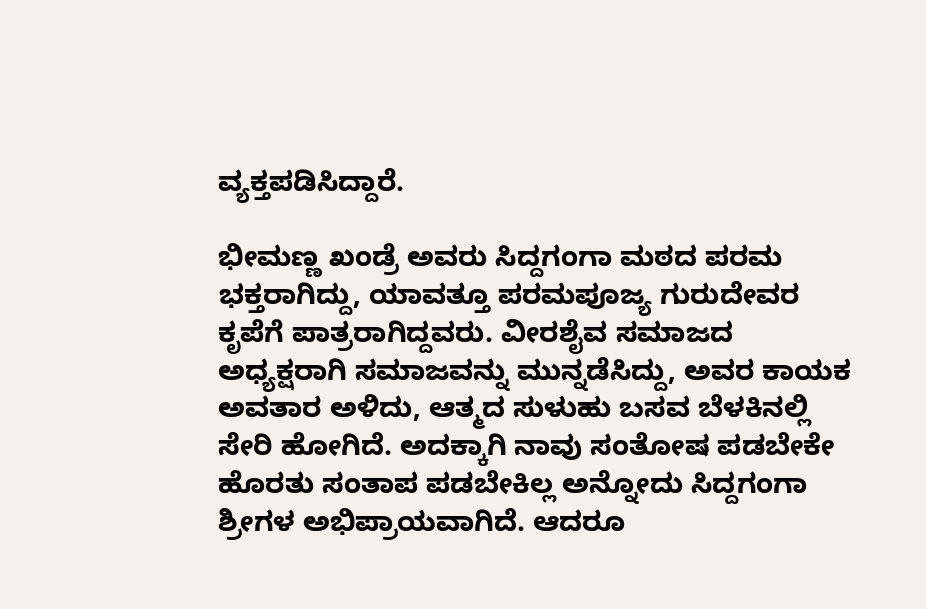ವ್ಯಕ್ತಪಡಿಸಿದ್ದಾರೆ.

ಭೀಮಣ್ಣ ಖಂಡ್ರೆ ಅವರು ಸಿದ್ದಗಂಗಾ ಮಠದ ಪರಮ ಭಕ್ತರಾಗಿದ್ದು, ಯಾವತ್ತೂ ಪರಮಪೂಜ್ಯ ಗುರುದೇವರ ಕೃಪೆಗೆ ಪಾತ್ರರಾಗಿದ್ದವರು. ವೀರಶೈವ ಸಮಾಜದ ಅಧ್ಯಕ್ಷರಾಗಿ ಸಮಾಜವನ್ನು ಮುನ್ನಡೆಸಿದ್ದು, ಅವರ ಕಾಯಕ ಅವತಾರ ಅಳಿದು, ಆತ್ಮದ ಸುಳುಹು ಬಸವ ಬೆಳಕಿನಲ್ಲಿ ಸೇರಿ ಹೋಗಿದೆ. ಅದಕ್ಕಾಗಿ ನಾವು ಸಂತೋಷ ಪಡಬೇಕೇ ಹೊರತು ಸಂತಾಪ ಪಡಬೇಕಿಲ್ಲ ಅನ್ನೋದು ಸಿದ್ದಗಂಗಾ ಶ್ರೀಗಳ ಅಭಿಪ್ರಾಯವಾಗಿದೆ. ಆದರೂ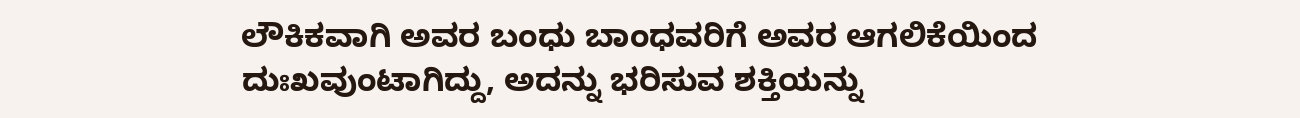ಲೌಕಿಕವಾಗಿ ಅವರ ಬಂಧು ಬಾಂಧವರಿಗೆ ಅವರ ಆಗಲಿಕೆಯಿಂದ ದುಃಖವುಂಟಾಗಿದ್ದು, ಅದನ್ನು ಭರಿಸುವ ಶಕ್ತಿಯನ್ನು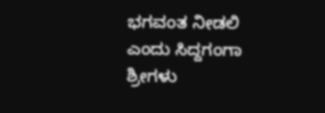ಭಗವಂತ ನೀಡಲಿ ಎಂದು ಸಿದ್ದಗಂಗಾ ಶ್ರೀಗಳು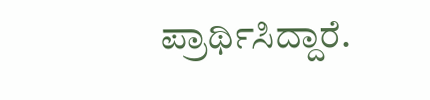ಪ್ರಾರ್ಥಿಸಿದ್ದಾರೆ.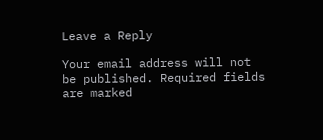Leave a Reply

Your email address will not be published. Required fields are marked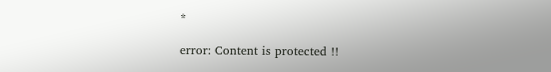*

error: Content is protected !!